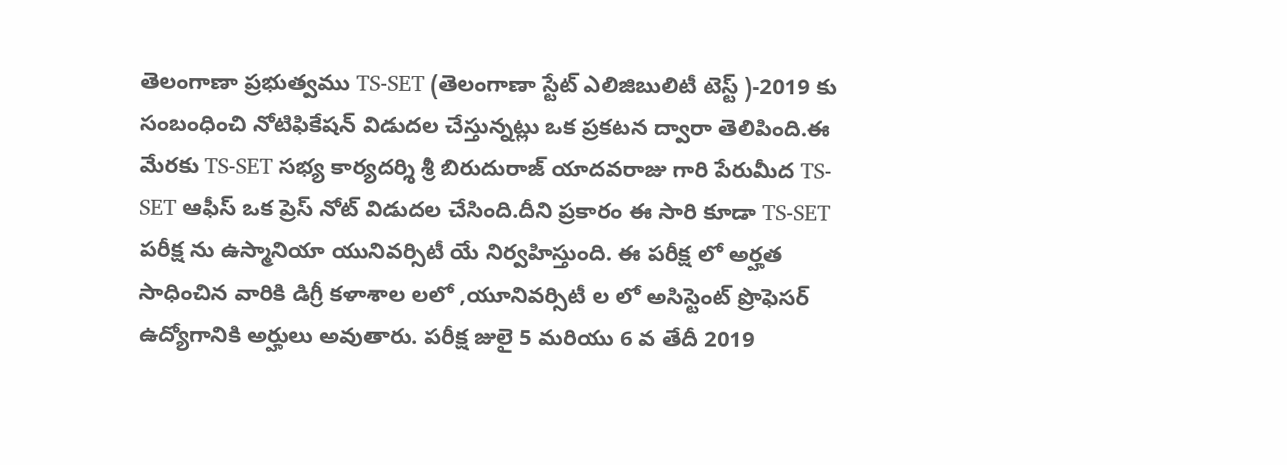తెలంగాణా ప్రభుత్వము TS-SET (తెలంగాణా స్టేట్ ఎలిజిబులిటీ టెస్ట్ )-2019 కు సంబంధించి నోటిఫికేషన్ విడుదల చేస్తున్నట్లు ఒక ప్రకటన ద్వారా తెలిపింది.ఈ మేరకు TS-SET సభ్య కార్యదర్శి శ్రీ బిరుదురాజ్ యాదవరాజు గారి పేరుమీద TS-SET ఆఫీస్ ఒక ప్రెస్ నోట్ విడుదల చేసింది.దీని ప్రకారం ఈ సారి కూడా TS-SET పరీక్ష ను ఉస్మానియా యునివర్సిటీ యే నిర్వహిస్తుంది. ఈ పరీక్ష లో అర్హత సాధించిన వారికి డిగ్రీ కళాశాల లలో ,యూనివర్సిటీ ల లో అసిస్టెంట్ ప్రొఫెసర్ ఉద్యోగానికి అర్హులు అవుతారు. పరీక్ష జులై 5 మరియు 6 వ తేదీ 2019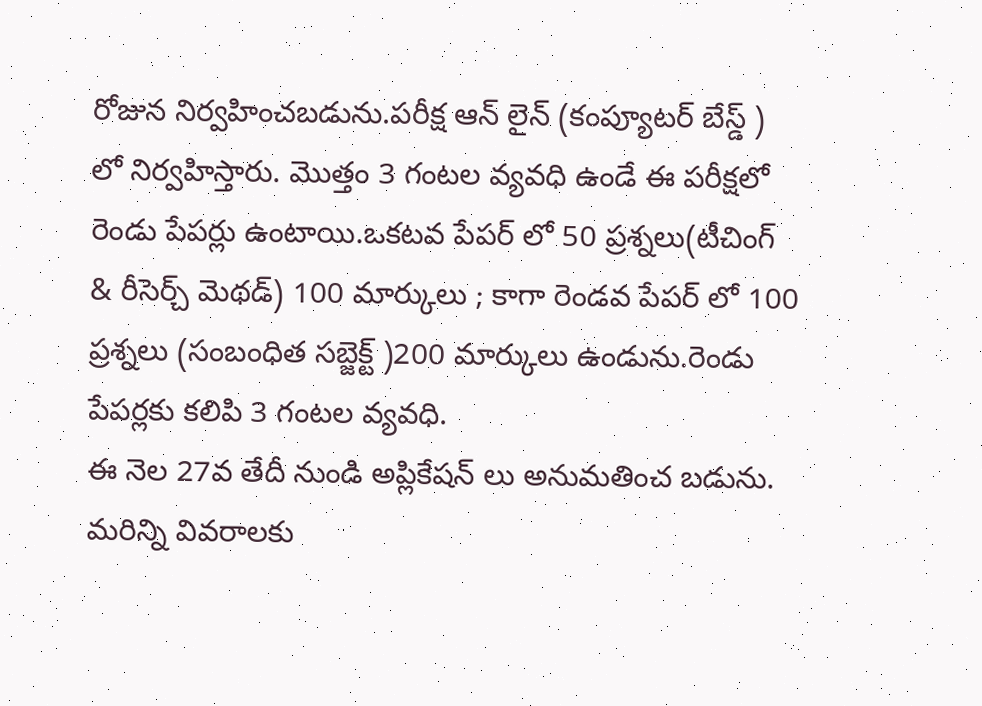రోజున నిర్వహించబడును.పరీక్ష ఆన్ లైన్ (కంప్యూటర్ బేస్డ్ ) లో నిర్వహిస్తారు. మొత్తం 3 గంటల వ్యవధి ఉండే ఈ పరీక్షలో రెండు పేపర్లు ఉంటాయి.ఒకటవ పేపర్ లో 50 ప్రశ్నలు(టీచింగ్ & రీసెర్చ్ మెథడ్) 100 మార్కులు ; కాగా రెండవ పేపర్ లో 100 ప్రశ్నలు (సంబంధిత సబ్జెక్ట్ )200 మార్కులు ఉండును.రెండు పేపర్లకు కలిపి 3 గంటల వ్యవధి.
ఈ నెల 27వ తేదీ నుండి అప్లికేషన్ లు అనుమతించ బడును.
మరిన్ని వివరాలకు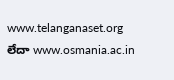www.telanganaset.org
లేదా www.osmania.ac.in